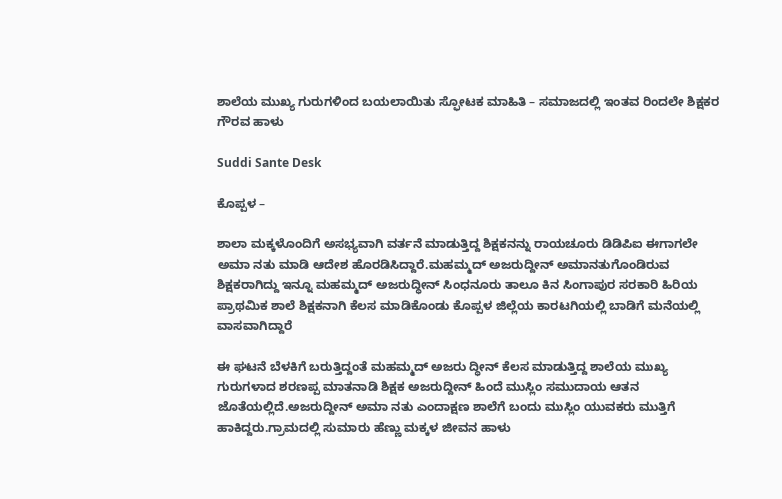ಶಾಲೆಯ ಮುಖ್ಯ ಗುರುಗಳಿಂದ ಬಯಲಾಯಿತು ಸ್ಫೋಟಕ ಮಾಹಿತಿ – ಸಮಾಜದಲ್ಲಿ ಇಂತವ ರಿಂದಲೇ ಶಿಕ್ಷಕರ ಗೌರವ ಹಾಳು

Suddi Sante Desk

ಕೊಪ್ಪಳ –

ಶಾಲಾ ಮಕ್ಕಳೊಂದಿಗೆ ಅಸಭ್ಯವಾಗಿ ವರ್ತನೆ ಮಾಡುತ್ತಿದ್ದ ಶಿಕ್ಷಕನನ್ನು ರಾಯಚೂರು ಡಿಡಿಪಿಐ ಈಗಾಗಲೇ ಅಮಾ ನತು ಮಾಡಿ ಆದೇಶ ಹೊರಡಿಸಿದ್ದಾರೆ.ಮಹಮ್ಮದ್ ಅಜರುದ್ದೀನ್ ಅಮಾನತುಗೊಂಡಿರುವ ಶಿಕ್ಷಕರಾಗಿದ್ದು ಇನ್ನೂ ಮಹಮ್ಮದ್ ಅಜರುದ್ಧೀನ್ ಸಿಂಧನೂರು ತಾಲೂ ಕಿನ ಸಿಂಗಾಪುರ ಸರಕಾರಿ ಹಿರಿಯ ಪ್ರಾಥಮಿಕ ಶಾಲೆ ಶಿಕ್ಷಕನಾಗಿ ಕೆಲಸ ಮಾಡಿಕೊಂಡು ಕೊಪ್ಪಳ ಜಿಲ್ಲೆಯ ಕಾರಟಗಿಯಲ್ಲಿ ಬಾಡಿಗೆ ಮನೆಯಲ್ಲಿ ವಾಸವಾಗಿದ್ದಾರೆ

ಈ ಘಟನೆ ಬೆಳಕಿಗೆ ಬರುತ್ತಿದ್ದಂತೆ ಮಹಮ್ಮದ್ ಅಜರು ದ್ಧೀನ್ ಕೆಲಸ ಮಾಡುತ್ತಿದ್ದ ಶಾಲೆಯ ಮುಖ್ಯ ಗುರುಗಳಾದ ಶರಣಪ್ಪ ಮಾತನಾಡಿ ಶಿಕ್ಷಕ‌ ಅಜರುದ್ದೀನ್ ಹಿಂದೆ ಮುಸ್ಲಿಂ ಸಮುದಾಯ ಆತನ ಜೊತೆಯಲ್ಲಿದೆ.ಅಜರುದ್ದೀನ್ ಅಮಾ ನತು ಎಂದಾಕ್ಷಣ ಶಾಲೆಗೆ ಬಂದು ಮುಸ್ಲಿಂ ಯುವಕರು ಮುತ್ತಿಗೆ ಹಾಕಿದ್ದರು.ಗ್ರಾಮದಲ್ಲಿ ಸುಮಾರು ಹೆಣ್ಣು ಮಕ್ಕಳ ಜೀವನ ಹಾಳು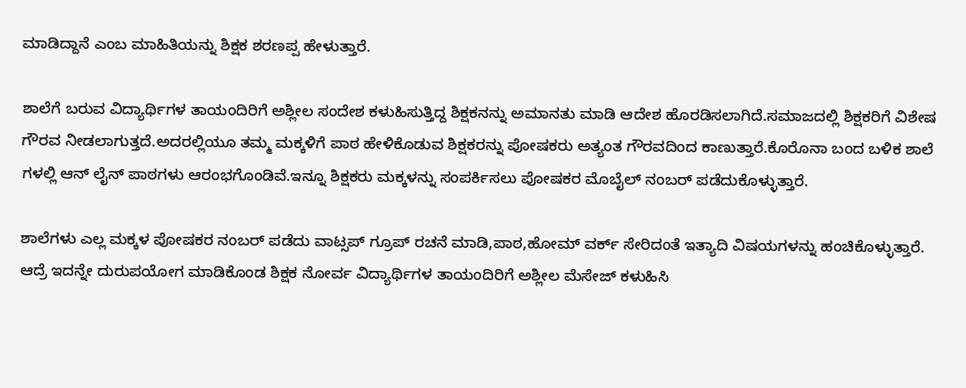ಮಾಡಿದ್ದಾನೆ ಎಂಬ ಮಾಹಿತಿಯನ್ನು ಶಿಕ್ಷಕ ಶರಣಪ್ಪ ಹೇಳುತ್ತಾರೆ.

ಶಾಲೆಗೆ ಬರುವ ವಿದ್ಯಾರ್ಥಿಗಳ ತಾಯಂದಿರಿಗೆ ಅಶ್ಲೀಲ ಸಂದೇಶ ಕಳುಹಿಸುತ್ತಿದ್ದ ಶಿಕ್ಷಕನನ್ನು ಅಮಾನತು ಮಾಡಿ ಆದೇಶ ಹೊರಡಿಸಲಾಗಿದೆ.ಸಮಾಜದಲ್ಲಿ ಶಿಕ್ಷಕರಿಗೆ ವಿಶೇಷ ಗೌರವ ನೀಡಲಾಗುತ್ತದೆ.ಅದರಲ್ಲಿಯೂ ತಮ್ಮ ಮಕ್ಕಳಿಗೆ ಪಾಠ ಹೇಳಿಕೊಡುವ ಶಿಕ್ಷಕರನ್ನು ಪೋಷಕರು ಅತ್ಯಂತ ಗೌರವದಿಂದ ಕಾಣುತ್ತಾರೆ.ಕೊರೊನಾ ಬಂದ ಬಳಿಕ ಶಾಲೆ ಗಳಲ್ಲಿ ಆನ್ ಲೈನ್ ಪಾಠಗಳು ಆರಂಭಗೊಂಡಿವೆ.ಇನ್ನೂ ಶಿಕ್ಷಕರು ಮಕ್ಕಳನ್ನು ಸಂಪರ್ಕಿಸಲು ಪೋಷಕರ ಮೊಬೈಲ್ ನಂಬರ್ ಪಡೆದುಕೊಳ್ಳುತ್ತಾರೆ.

ಶಾಲೆಗಳು ಎಲ್ಲ ಮಕ್ಕಳ ಪೋಷಕರ ನಂಬರ್ ಪಡೆದು ವಾಟ್ಸಪ್ ಗ್ರೂಪ್ ರಚನೆ ಮಾಡಿ,ಪಾಠ,ಹೋಮ್ ವರ್ಕ್ ಸೇರಿದಂತೆ ಇತ್ಯಾದಿ ವಿಷಯಗಳನ್ನು ಹಂಚಿಕೊಳ್ಳುತ್ತಾರೆ. ಆದ್ರೆ ಇದನ್ನೇ ದುರುಪಯೋಗ ಮಾಡಿಕೊಂಡ ಶಿಕ್ಷಕ ನೋರ್ವ ವಿದ್ಯಾರ್ಥಿಗಳ ತಾಯಂದಿರಿಗೆ ಅಶ್ಲೀಲ ಮೆಸೇಜ್ ಕಳುಹಿಸಿ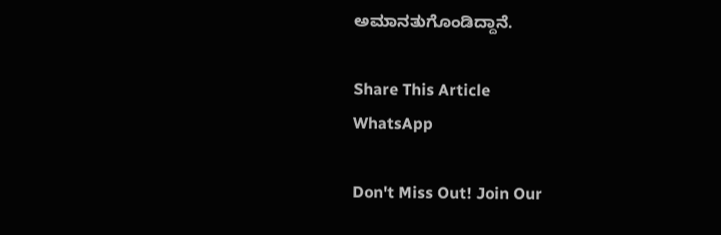ಅಮಾನತುಗೊಂಡಿದ್ದಾನೆ.

Share This Article
WhatsApp

Don't Miss Out! Join Our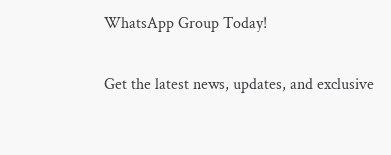WhatsApp Group Today!

Get the latest news, updates, and exclusive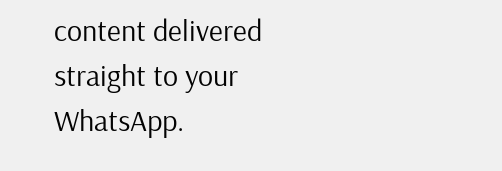content delivered straight to your WhatsApp.